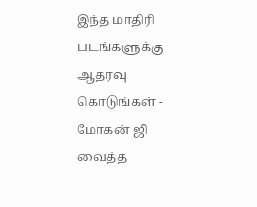இந்த மாதிரி படங்களுக்கு ஆதரவு கொடுங்கள் - மோகன் ஜி வைத்த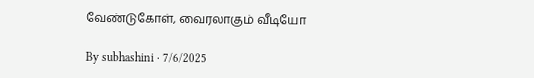வேண்டுகோள், வைரலாகும் வீடியோ

By subhashini · 7/6/2025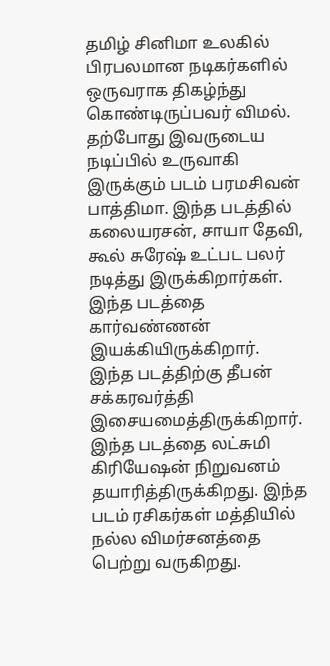தமிழ் சினிமா உலகில் பிரபலமான நடிகர்களில் ஒருவராக திகழ்ந்து கொண்டிருப்பவர் விமல். தற்போது இவருடைய நடிப்பில் உருவாகி இருக்கும் படம் பரமசிவன் பாத்திமா. இந்த படத்தில் கலையரசன், சாயா தேவி, கூல் சுரேஷ் உட்பட பலர் நடித்து இருக்கிறார்கள். இந்த படத்தை கார்வண்ணன் இயக்கியிருக்கிறார். இந்த படத்திற்கு தீபன் சக்கரவர்த்தி இசையமைத்திருக்கிறார். இந்த படத்தை லட்சுமி கிரியேஷன் நிறுவனம் தயாரித்திருக்கிறது. இந்த படம் ரசிகர்கள் மத்தியில் நல்ல விமர்சனத்தை பெற்று வருகிறது.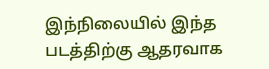இந்நிலையில் இந்த படத்திற்கு ஆதரவாக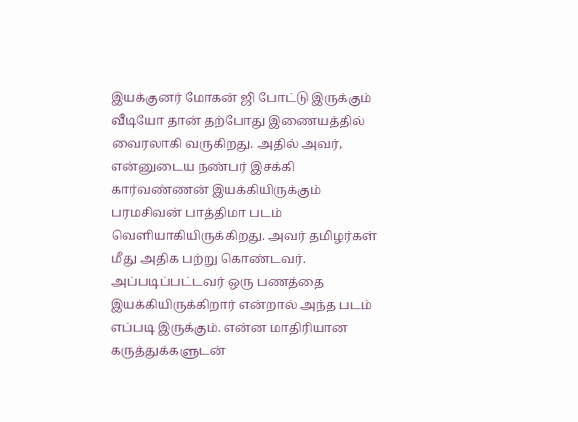இயக்குனர் மோகன் ஜி போட்டு இருக்கும் வீடியோ தான் தற்போது இணையத்தில் வைரலாகி வருகிறது. அதில் அவர், என்னுடைய நண்பர் இசக்கி கார்வண்ணன் இயக்கியிருக்கும் பரமசிவன் பாத்திமா படம் வெளியாகியிருக்கிறது. அவர் தமிழர்கள் மீது அதிக பற்று கொண்டவர். அப்படிப்பட்டவர் ஒரு பணத்தை இயக்கியிருக்கிறார் என்றால் அந்த படம் எப்படி இருக்கும். என்ன மாதிரியான கருத்துக்களுடன்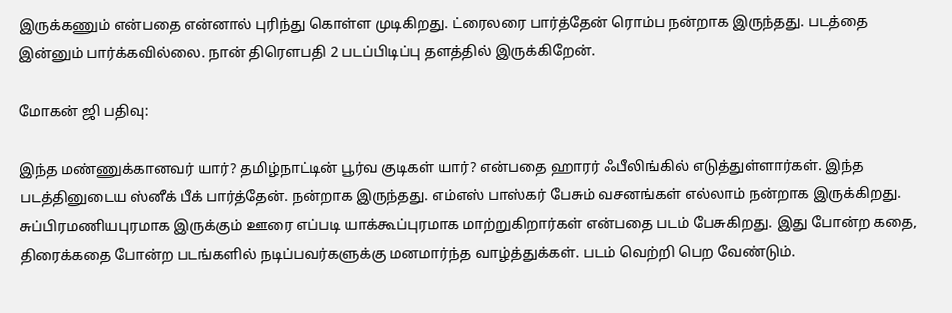இருக்கணும் என்பதை என்னால் புரிந்து கொள்ள முடிகிறது. ட்ரைலரை பார்த்தேன் ரொம்ப நன்றாக இருந்தது. படத்தை இன்னும் பார்க்கவில்லை. நான் திரௌபதி 2 படப்பிடிப்பு தளத்தில் இருக்கிறேன்.

மோகன் ஜி பதிவு:

இந்த மண்ணுக்கானவர் யார்? தமிழ்நாட்டின் பூர்வ குடிகள் யார்? என்பதை ஹாரர் ஃபீலிங்கில் எடுத்துள்ளார்கள். இந்த படத்தினுடைய ஸ்னீக் பீக் பார்த்தேன். நன்றாக இருந்தது. எம்எஸ் பாஸ்கர் பேசும் வசனங்கள் எல்லாம் நன்றாக இருக்கிறது. சுப்பிரமணியபுரமாக இருக்கும் ஊரை எப்படி யாக்கூப்புரமாக மாற்றுகிறார்கள் என்பதை படம் பேசுகிறது. இது போன்ற கதை, திரைக்கதை போன்ற படங்களில் நடிப்பவர்களுக்கு மனமார்ந்த வாழ்த்துக்கள். படம் வெற்றி பெற வேண்டும்.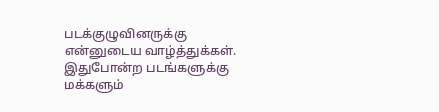படக்குழுவினருக்கு என்னுடைய வாழ்த்துக்கள். இதுபோன்ற படங்களுக்கு மக்களும்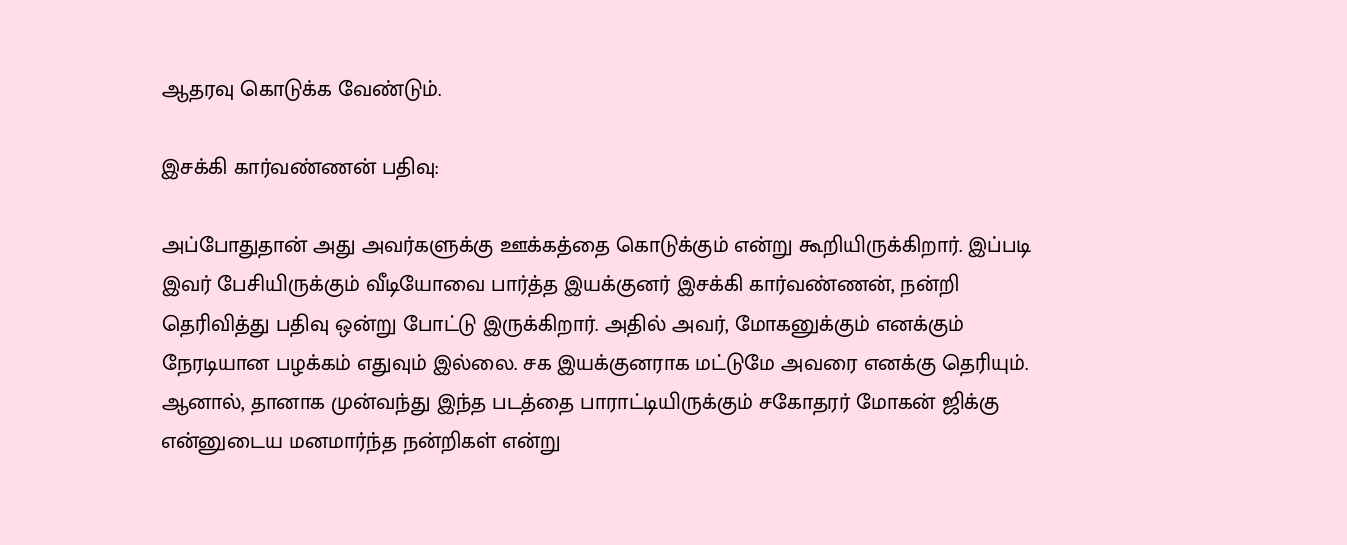ஆதரவு கொடுக்க வேண்டும்.

இசக்கி கார்வண்ணன் பதிவு:

அப்போதுதான் அது அவர்களுக்கு ஊக்கத்தை கொடுக்கும் என்று கூறியிருக்கிறார். இப்படி இவர் பேசியிருக்கும் வீடியோவை பார்த்த இயக்குனர் இசக்கி கார்வண்ணன், நன்றி தெரிவித்து பதிவு ஒன்று போட்டு இருக்கிறார். அதில் அவர், மோகனுக்கும் எனக்கும் நேரடியான பழக்கம் எதுவும் இல்லை. சக இயக்குனராக மட்டுமே அவரை எனக்கு தெரியும். ஆனால், தானாக முன்வந்து இந்த படத்தை பாராட்டியிருக்கும் சகோதரர் மோகன் ஜிக்கு என்னுடைய மனமார்ந்த நன்றிகள் என்று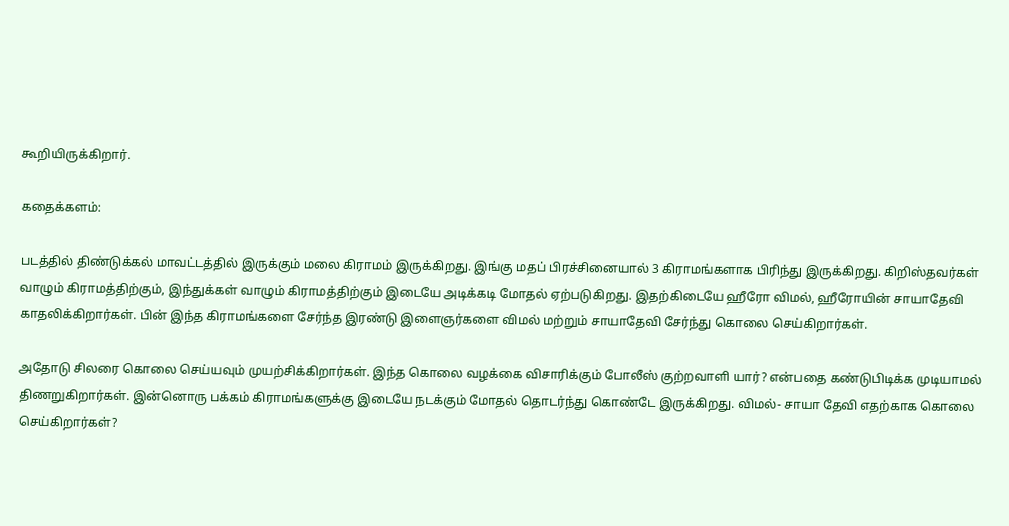கூறியிருக்கிறார்.

கதைக்களம்:

படத்தில் திண்டுக்கல் மாவட்டத்தில் இருக்கும் மலை கிராமம் இருக்கிறது. இங்கு மதப் பிரச்சினையால் 3 கிராமங்களாக பிரிந்து இருக்கிறது. கிறிஸ்தவர்கள் வாழும் கிராமத்திற்கும், இந்துக்கள் வாழும் கிராமத்திற்கும் இடையே அடிக்கடி மோதல் ஏற்படுகிறது. இதற்கிடையே ஹீரோ விமல், ஹீரோயின் சாயாதேவி காதலிக்கிறார்கள். பின் இந்த கிராமங்களை சேர்ந்த இரண்டு இளைஞர்களை விமல் மற்றும் சாயாதேவி சேர்ந்து கொலை செய்கிறார்கள்.

அதோடு சிலரை கொலை செய்யவும் முயற்சிக்கிறார்கள். இந்த கொலை வழக்கை விசாரிக்கும் போலீஸ் குற்றவாளி யார்? என்பதை கண்டுபிடிக்க முடியாமல் திணறுகிறார்கள். இன்னொரு பக்கம் கிராமங்களுக்கு இடையே நடக்கும் மோதல் தொடர்ந்து கொண்டே இருக்கிறது. விமல்- சாயா தேவி எதற்காக கொலை செய்கிறார்கள்?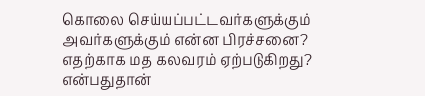கொலை செய்யப்பட்டவர்களுக்கும் அவர்களுக்கும் என்ன பிரச்சனை? எதற்காக மத கலவரம் ஏற்படுகிறது? என்பதுதான்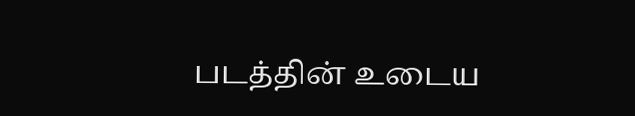படத்தின் உடைய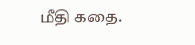மீதி கதை.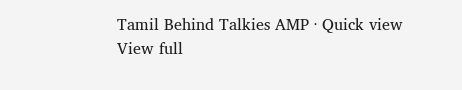Tamil Behind Talkies AMP · Quick view
View full